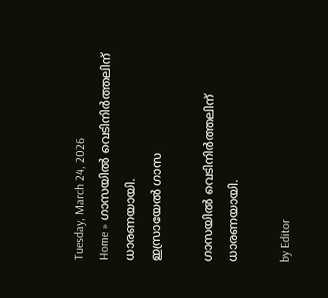Tuesday, March 24, 2026
Home » ഗാസയിൽ വെടിനിർത്തലിന് ധാരണയായി.
ഇസ്രായേൽ ഗാസ

ഗാസയിൽ വെടിനിർത്തലിന് ധാരണയായി.

by Editor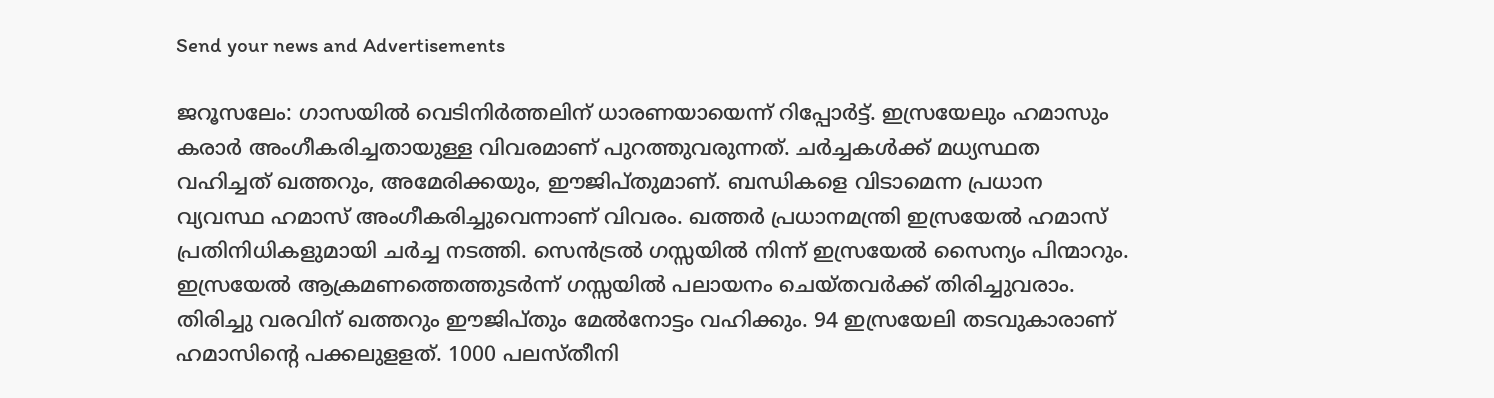Send your news and Advertisements

ജറൂസലേം: ഗാസയിൽ വെടിനിർത്തലിന് ധാരണയായെന്ന് റിപ്പോർട്ട്. ഇസ്രയേലും ഹമാസും കരാർ അംഗീകരിച്ചതായുള്ള വിവരമാണ് പുറത്തുവരുന്നത്. ചര്‍ച്ചകള്‍ക്ക് മധ്യസ്ഥത വഹിച്ചത് ഖത്തറും, അമേരിക്കയും, ഈജിപ്തുമാണ്. ബന്ധികളെ വിടാമെന്ന പ്രധാന വ്യവസ്ഥ ഹമാസ് അംഗീകരിച്ചുവെന്നാണ് വിവരം. ഖത്തര്‍ പ്രധാനമന്ത്രി ഇസ്രയേല്‍ ഹമാസ് പ്രതിനിധികളുമായി ചര്‍ച്ച നടത്തി. സെന്‍ട്രല്‍ ഗസ്സയില്‍ നിന്ന് ഇസ്രയേല്‍ സൈന്യം പിന്മാറും. ഇസ്രയേല്‍ ആക്രമണത്തെത്തുടര്‍ന്ന് ഗസ്സയില്‍ പലായനം ചെയ്തവര്‍ക്ക് തിരിച്ചുവരാം. തിരിച്ചു വരവിന് ഖത്തറും ഈജിപ്തും മേല്‍നോട്ടം വഹിക്കും. 94 ഇസ്രയേലി തടവുകാരാണ് ഹമാസിന്റെ പക്കലുളളത്. 1000 പലസ്തീനി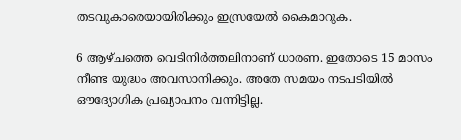തടവുകാരെയായിരിക്കും ഇസ്രയേൽ കൈമാറുക.

6 ആഴ്ചത്തെ വെടിനിർത്തലിനാണ് ധാരണ. ഇതോടെ 15 മാസം നീണ്ട യുദ്ധം അവസാനിക്കും. അതേ സമയം നടപടിയിൽ ഔദ്യോഗിക പ്രഖ്യാപനം വന്നിട്ടില്ല.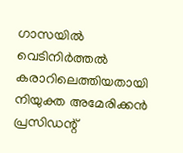ഗാസയില്‍ വെടിനിര്‍ത്തല്‍ കരാറിലെത്തിയതായി നിയുക്ത അമേരിക്കന്‍ പ്രസിഡന്റ്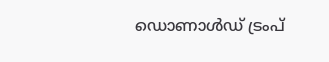ഡൊണാള്‍ഡ് ട്രംപ്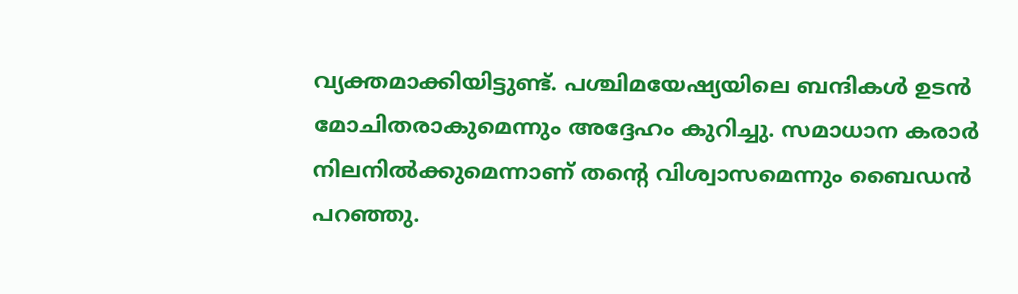വ്യക്തമാക്കിയിട്ടുണ്ട്. പശ്ചിമയേഷ്യയിലെ ബന്ദികള്‍ ഉടന്‍ മോചിതരാകുമെന്നും അദ്ദേഹം കുറിച്ചു. സമാധാന കരാർ നിലനിൽക്കുമെന്നാണ് തന്റെ വിശ്വാസമെന്നും ബൈഡൻ പറഞ്ഞു.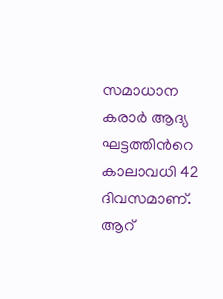സമാധാന കരാർ ആദ്യ ഘട്ടത്തിന്‍റെ കാലാവധി 42 ദിവസമാണ്. ആറ്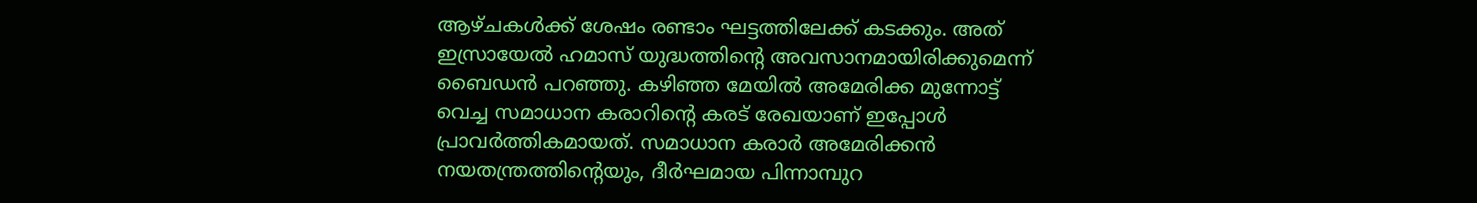ആഴ്ചകൾക്ക് ശേഷം രണ്ടാം ഘട്ടത്തിലേക്ക് കടക്കും. അത് ഇസ്രായേൽ ഹമാസ് യുദ്ധത്തിന്റെ അവസാനമായിരിക്കുമെന്ന് ബൈഡൻ പറഞ്ഞു. കഴിഞ്ഞ മേയിൽ അമേരിക്ക മുന്നോട്ട് വെച്ച സമാധാന കരാറിന്റെ കരട് രേഖയാണ് ഇപ്പോൾ പ്രാവർത്തികമായത്. സമാധാന കരാർ അമേരിക്കൻ നയതന്ത്രത്തിന്റെയും, ദീർഘമായ പിന്നാമ്പുറ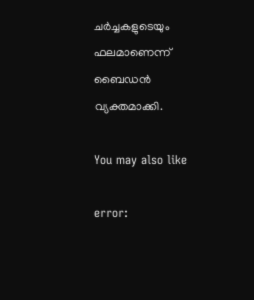ചർച്ചകളുടെയും ഫലമാണെന്ന് ബൈഡൻ വ്യക്തമാക്കി.

You may also like

error: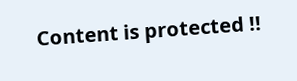Content is protected !!